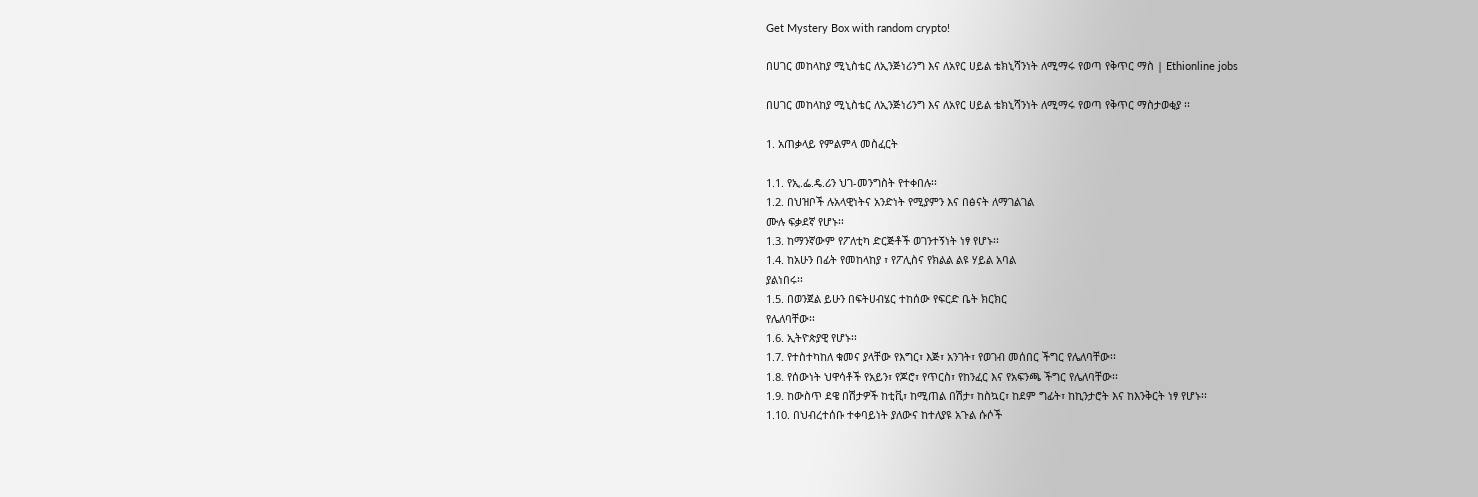Get Mystery Box with random crypto!

በሀገር መከላከያ ሚኒስቴር ለኢንጅነሪንግ እና ለአየር ሀይል ቴክኒሻንነት ለሚማሩ የወጣ የቅጥር ማስ | Ethionline jobs

በሀገር መከላከያ ሚኒስቴር ለኢንጅነሪንግ እና ለአየር ሀይል ቴክኒሻንነት ለሚማሩ የወጣ የቅጥር ማስታወቂያ ፡፡

1. አጠቃላይ የምልምላ መስፈርት

1.1. የኢ.ፌ.ዴ.ሪን ህገ-መንግስት የተቀበሉ፡፡
1.2. በህዝቦች ሉአላዊነትና አንድነት የሚያምን እና በፅናት ለማገልገል
ሙሉ ፍቃደኛ የሆኑ፡፡
1.3. ከማንኛውም የፖለቲካ ድርጅቶች ወገንተኝነት ነፃ የሆኑ፡፡
1.4. ከአሁን በፊት የመከላከያ ፣ የፖሊስና የክልል ልዩ ሃይል አባል
ያልነበሩ፡፡
1.5. በወንጀል ይሁን በፍትሀብሄር ተከሰው የፍርድ ቤት ክርክር
የሌለባቸው፡፡
1.6. ኢትዮጵያዊ የሆኑ፡፡
1.7. የተስተካከለ ቁመና ያላቸው የእግር፣ እጅ፣ አንገት፣ የወገብ መሰበር ችግር የሌለባቸው፡፡
1.8. የሰውነት ህዋሳቶች የአይን፣ የጆሮ፣ የጥርስ፣ የከንፈር እና የአፍንጫ ችግር የሌለባቸው፡፡
1.9. ከውስጥ ደዌ በሽታዎች ከቲቪ፣ ከሚጠል በሽታ፣ ከስኳር፣ ከደም ግፊት፣ ከኪንታሮት እና ከእንቅርት ነፃ የሆኑ፡፡
1.10. በህብረተሰቡ ተቀባይነት ያለውና ከተለያዩ አጉል ሱሶች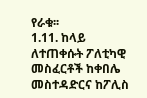የራቁ፡፡
1.11. ከላይ ለተጠቀሱት ፖለቲካዊ መስፈርቶች ከቀበሌ መስተዳድርና ከፖሊስ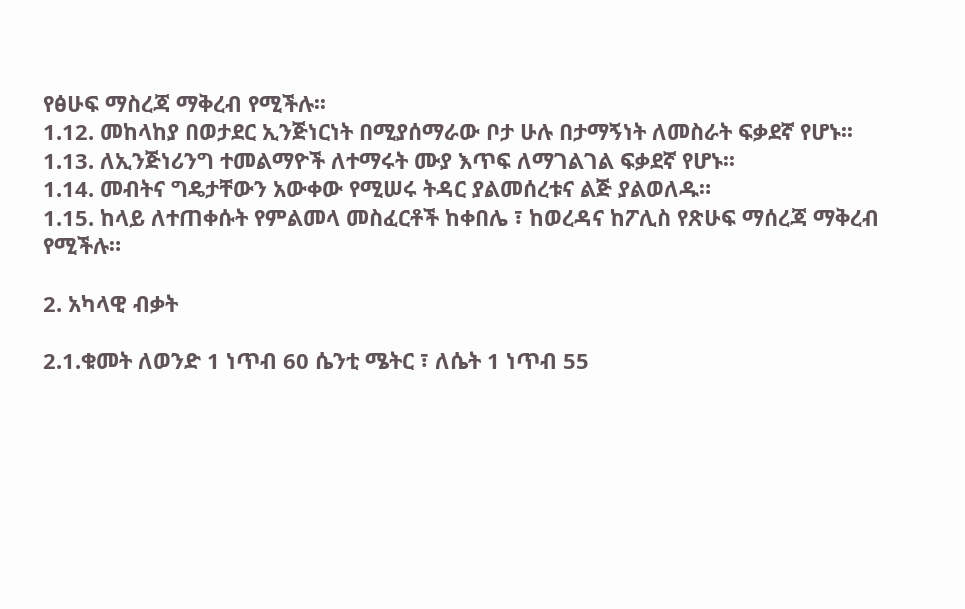የፅሁፍ ማስረጃ ማቅረብ የሚችሉ፡፡
1.12. መከላከያ በወታደር ኢንጅነርነት በሚያሰማራው ቦታ ሁሉ በታማኝነት ለመስራት ፍቃደኛ የሆኑ፡፡
1.13. ለኢንጅነሪንግ ተመልማዮች ለተማሩት ሙያ እጥፍ ለማገልገል ፍቃደኛ የሆኑ፡፡
1.14. መብትና ግዴታቸውን አውቀው የሚሠሩ ትዳር ያልመሰረቱና ልጅ ያልወለዱ።
1.15. ከላይ ለተጠቀሱት የምልመላ መስፈርቶች ከቀበሌ ፣ ከወረዳና ከፖሊስ የጽሁፍ ማሰረጃ ማቅረብ የሚችሉ።

2. አካላዊ ብቃት

2.1.ቁመት ለወንድ 1 ነጥብ 60 ሴንቲ ሜትር ፣ ለሴት 1 ነጥብ 55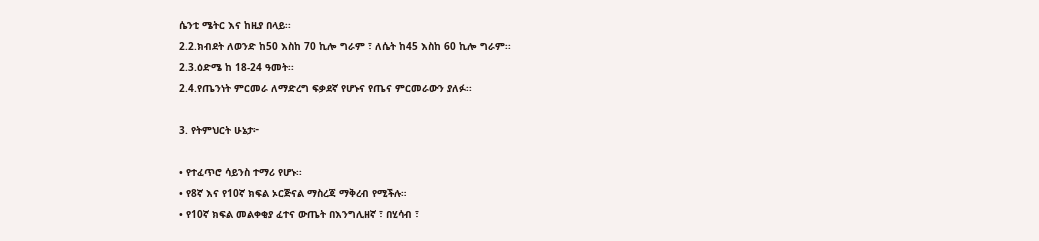ሴንቲ ሜትር እና ከዚያ በላይ፡፡
2.2.ክብደት ለወንድ ከ50 እስከ 70 ኪሎ ግራም ፣ ለሴት ከ45 እስከ 60 ኪሎ ግራም፡፡
2.3.ዕድሜ ከ 18-24 ዓመት፡፡
2.4.የጤንነት ምርመራ ለማድረግ ፍቃደኛ የሆኑና የጤና ምርመራውን ያለፉ፡፡

3. የትምህርት ሁኔታ፦

• የተፈጥሮ ሳይንስ ተማሪ የሆኑ፡፡
• የ8ኛ እና የ10ኛ ክፍል ኦርጅናል ማስረጃ ማቅረብ የሚችሉ።
• የ10ኛ ክፍል መልቀቂያ ፈተና ውጤት በእንግሊዘኛ ፣ በሂሳብ ፣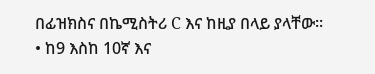በፊዝክስና በኬሚስትሪ C እና ከዚያ በላይ ያላቸው፡፡
• ከ9 እስከ 10ኛ እና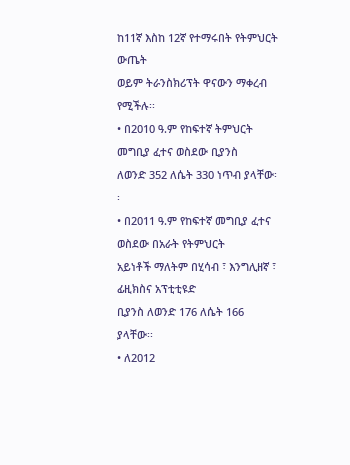ከ11ኛ እስከ 12ኛ የተማሩበት የትምህርት ውጤት
ወይም ትራንስክሪፕት ዋናውን ማቀረብ የሚችሉ፡፡
• በ2010 ዓ.ም የከፍተኛ ትምህርት መግቢያ ፈተና ወስደው ቢያንስ
ለወንድ 352 ለሴት 330 ነጥብ ያላቸው፡፡
• በ2011 ዓ.ም የከፍተኛ መግቢያ ፈተና ወስደው በአራት የትምህርት
አይነቶች ማለትም በሂሳብ ፣ እንግሊዘኛ ፣ ፊዚክስና አፕቲቲዩድ
ቢያንስ ለወንድ 176 ለሴት 166 ያላቸው፡፡
• ለ2012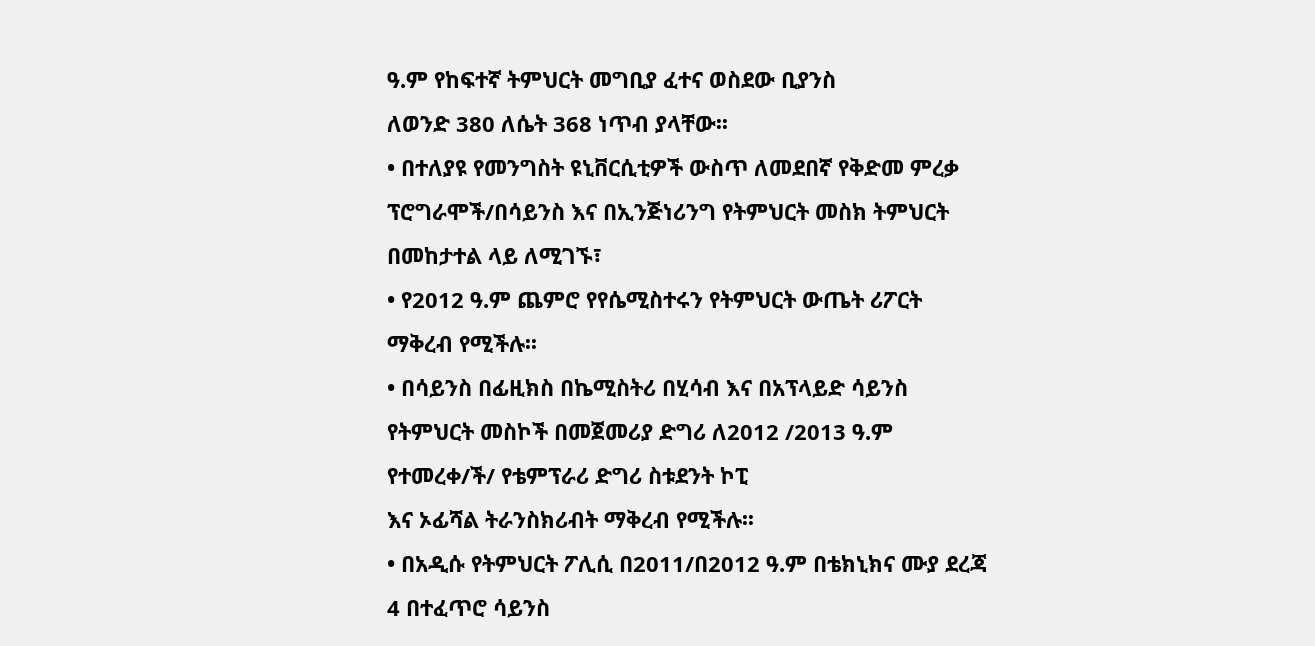ዓ.ም የከፍተኛ ትምህርት መግቢያ ፈተና ወስደው ቢያንስ
ለወንድ 380 ለሴት 368 ነጥብ ያላቸው፡፡
• በተለያዩ የመንግስት ዩኒቨርሲቲዎች ውስጥ ለመደበኛ የቅድመ ምረቃ
ፕሮግራሞች/በሳይንስ እና በኢንጅነሪንግ የትምህርት መስክ ትምህርት
በመከታተል ላይ ለሚገኙ፣
• የ2012 ዓ.ም ጨምሮ የየሴሚስተሩን የትምህርት ውጤት ሪፖርት
ማቅረብ የሚችሉ፡፡
• በሳይንስ በፊዚክስ በኬሚስትሪ በሂሳብ እና በአፕላይድ ሳይንስ
የትምህርት መስኮች በመጀመሪያ ድግሪ ለ2012 /2013 ዓ.ም
የተመረቀ/ች/ የቴምፕራሪ ድግሪ ስቱደንት ኮፒ
እና ኦፊሻል ትራንስክሪብት ማቅረብ የሚችሉ፡፡
• በአዲሱ የትምህርት ፖሊሲ በ2011/በ2012 ዓ.ም በቴክኒክና ሙያ ደረጃ
4 በተፈጥሮ ሳይንስ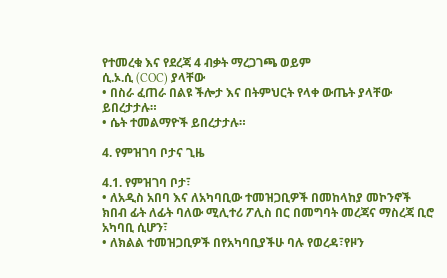የተመረቁ እና የደረጃ 4 ብቃት ማረጋገጫ ወይም
ሲ.ኦ.ሲ (COC) ያላቸው
• በስራ ፈጠራ በልዩ ችሎታ እና በትምህርት የላቀ ውጤት ያላቸው
ይበረታታሉ።
• ሴት ተመልማዮች ይበረታታሉ።

4. የምዝገባ ቦታና ጊዜ

4.1. የምዝገባ ቦታ፣
• ለአዲስ አበባ እና ለአካባቢው ተመዝጋቢዎች በመከላከያ መኮንኖች
ክበብ ፊት ለፊት ባለው ሚሊተሪ ፖሊስ በር በመግባት መረጃና ማስረጃ ቢሮ አካባቢ ሲሆን፣
• ለክልል ተመዝጋቢዎች በየአካባቢያችሁ ባሉ የወረዳ፣የዞን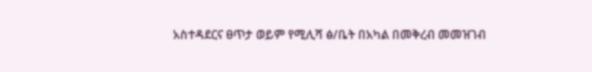አስተዳደርና ፀጥታ ወይም የሚሊሻ ፅ/ቤት በአካል በመቅረብ መመዝገብ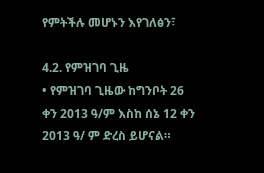የምትችሉ መሆኑን እየገለፅን፣

4.2. የምዝገባ ጊዜ
• የምዝገባ ጊዜው ከግንቦት 26 ቀን 2013 ዓ/ም እስከ ሰኔ 12 ቀን 2013 ዓ/ ም ድረስ ይሆናል።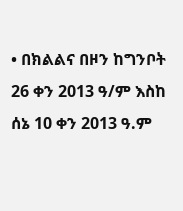• በክልልና በዞን ከግንቦት 26 ቀን 2013 ዓ/ም እስከ ሰኔ 10 ቀን 2013 ዓ.ም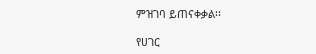ምዝገባ ይጠናቀቃል፡፡

የሀገር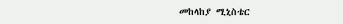መከላከያ ሚኒስቴር